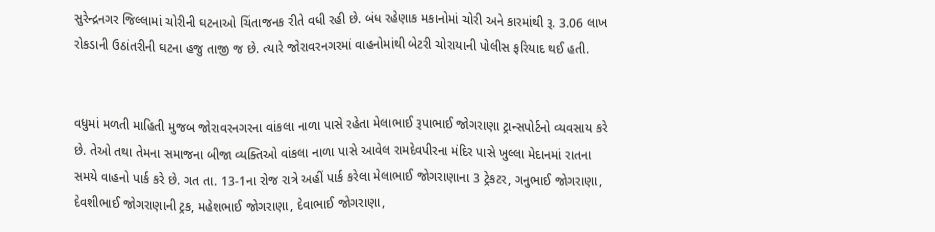સુરેન્દ્રનગર જિલ્લામાં ચોરીની ઘટનાઓ ચિંતાજનક રીતે વધી રહી છે. બંધ રહેણાક મકાનોમાં ચોરી અને કારમાંથી રૂ. 3.06 લાખ રોકડાની ઉઠાંતરીની ઘટના હજુ તાજી જ છે. ત્યારે જોરાવરનગરમાં વાહનોમાંથી બેટરી ચોરાયાની પોલીસ ફરિયાદ થઈ હતી.


વધુમાં મળતી માહિતી મુજબ જોરાવરનગરના વાંકલા નાળા પાસે રહેતા મેલાભાઈ રૂપાભાઈ જોગરાણા ટ્રાન્સપોર્ટનો વ્યવસાય કરે છે. તેઓ તથા તેમના સમાજના બીજા વ્યક્તિઓ વાંકલા નાળા પાસે આવેલ રામદેવપીરના મંદિર પાસે ખુલ્લા મેદાનમાં રાતના સમયે વાહનો પાર્ક કરે છે. ગત તા. 13-1ના રોજ રાત્રે અહીં પાર્ક કરેલા મેલાભાઈ જોગરાણાના 3 ટ્રેકટર, ગનુભાઈ જોગરાણા, દેવશીભાઈ જોગરાણાની ટ્રક, મહેશભાઈ જોગરાણા, દેવાભાઈ જોગરાણા,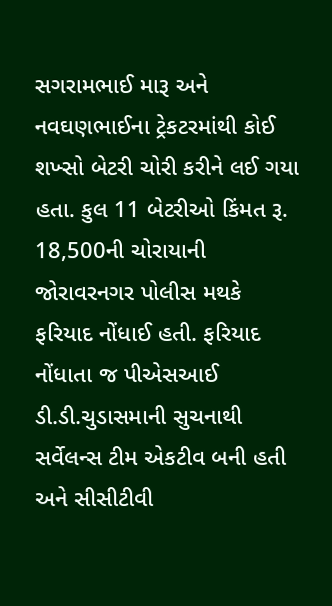સગરામભાઈ મારૂ અને નવઘણભાઈના ટ્રેકટરમાંથી કોઈ શખ્સો બેટરી ચોરી કરીને લઈ ગયા હતા. કુલ 11 બેટરીઓ કિંમત રૂ. 18,500ની ચોરાયાની જોરાવરનગર પોલીસ મથકે ફરિયાદ નોંધાઈ હતી. ફરિયાદ નોંધાતા જ પીએસઆઈ ડી.ડી.ચુડાસમાની સુચનાથી સર્વેલન્સ ટીમ એકટીવ બની હતી અને સીસીટીવી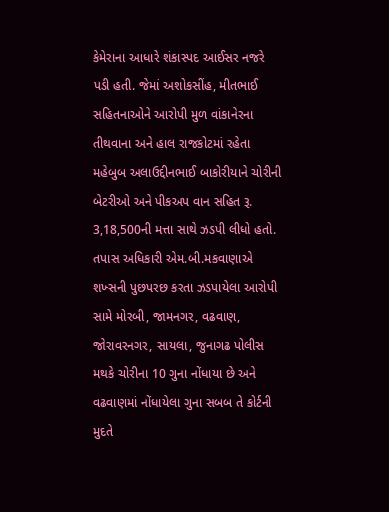કેમેરાના આધારે શંકાસ્પદ આઈસર નજરે પડી હતી. જેમાં અશોકસીંહ, મીતભાઈ સહિતનાઓને આરોપી મુળ વાંકાનેરના તીથવાના અને હાલ રાજકોટમાં રહેતા મહેબુબ અલાઉદ્દીનભાઈ બાકોરીયાને ચોરીની બેટરીઓ અને પીકઅપ વાન સહિત રૂ. 3,18,500ની મત્તા સાથે ઝડપી લીધો હતો. તપાસ અધિકારી એમ.બી.મકવાણાએ શખ્સની પુછપરછ કરતા ઝડપાયેલા આરોપી સામે મોરબી, જામનગર, વઢવાણ, જોરાવરનગર, સાયલા, જુનાગઢ પોલીસ મથકે ચોરીના 10 ગુના નોંધાયા છે અને વઢવાણમાં નોંધાયેલા ગુના સબબ તે કોર્ટની મુદતે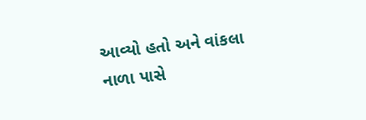આવ્યો હતો અને વાંકલા નાળા પાસે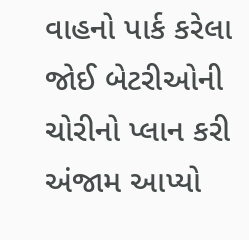વાહનો પાર્ક કરેલા જોઈ બેટરીઓની ચોરીનો પ્લાન કરી અંજામ આપ્યો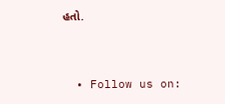હતો.


  • Follow us on: